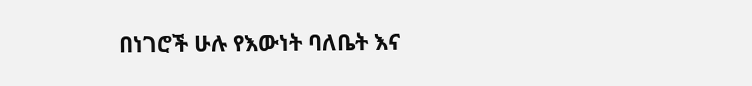በነገሮች ሁሉ የእውነት ባለቤት እና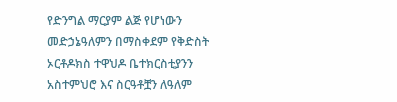የድንግል ማርያም ልጅ የሆነውን መድኃኔዓለምን በማስቀደም የቅድስት ኦርቶዶክስ ተዋህዶ ቤተክርስቲያንን አስተምህሮ እና ስርዓቶቿን ለዓለም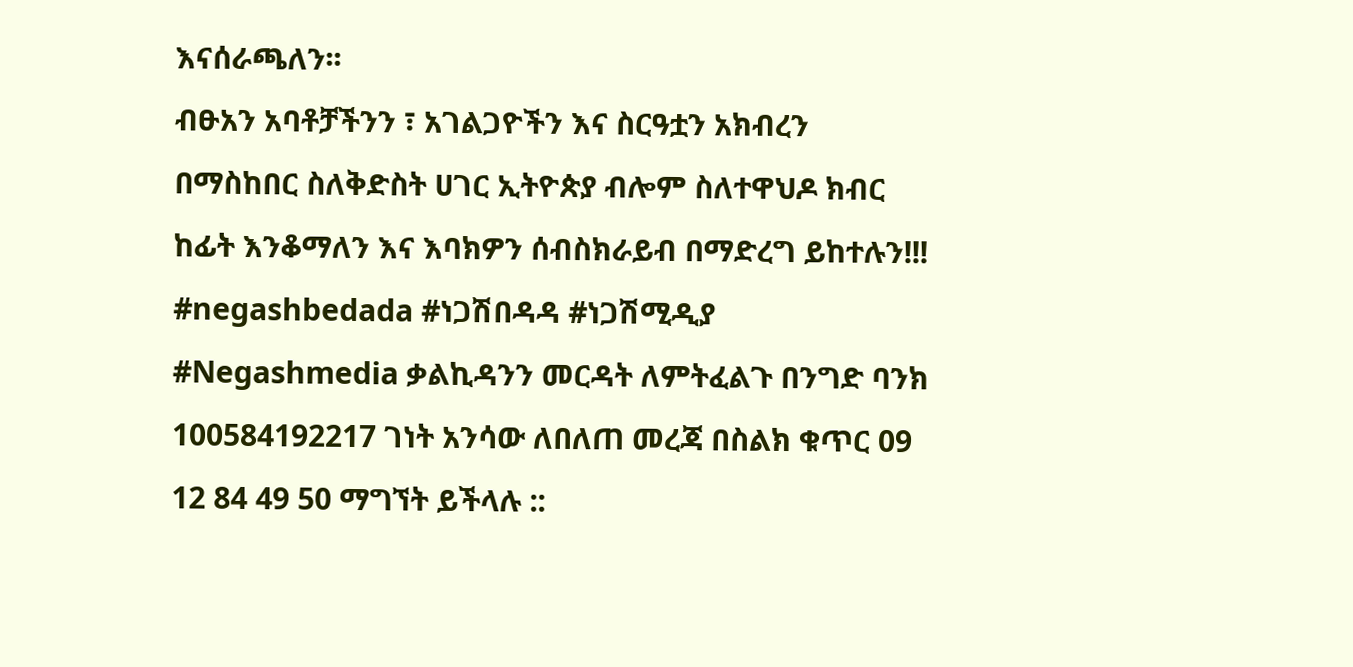እናሰራጫለን፡፡
ብፁአን አባቶቻችንን ፣ አገልጋዮችን እና ስርዓቷን አክብረን በማስከበር ስለቅድስት ሀገር ኢትዮጵያ ብሎም ስለተዋህዶ ክብር ከፊት እንቆማለን እና እባክዎን ሰብስክራይብ በማድረግ ይከተሉን!!!
#negashbedada #ነጋሽበዳዳ #ነጋሽሚዲያ #Negashmedia ቃልኪዳንን መርዳት ለምትፈልጉ በንግድ ባንክ 100584192217 ገነት አንሳው ለበለጠ መረጃ በስልክ ቁጥር 09 12 84 49 50 ማግኘት ይችላሉ ::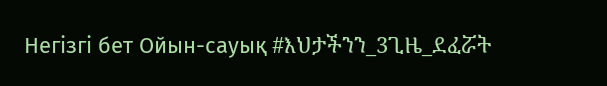Негізгі бет Ойын-сауық #እህታችንን_3ጊዜ_ደፈሯት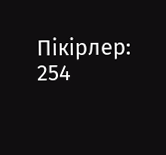Пікірлер: 254